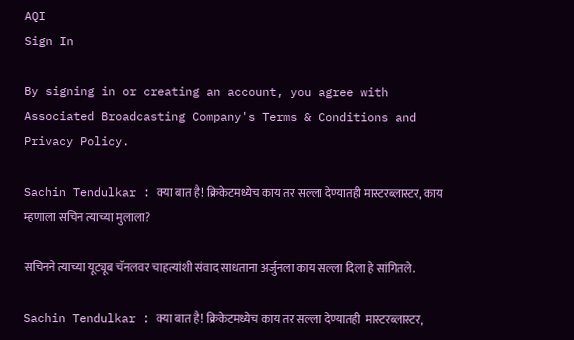AQI
Sign In

By signing in or creating an account, you agree with Associated Broadcasting Company's Terms & Conditions and Privacy Policy.

Sachin Tendulkar : क्या बात है! क्रिकेटमध्येच काय तर सल्ला देण्यातही मास्टरब्लास्टर, काय म्हणाला सचिन त्याच्या मुलाला?

सचिनने त्याच्या यूट्यूब चॅनलवर चाहत्यांशी संवाद साधताना अर्जुनला काय सल्ला दिला हे सांगितले.

Sachin Tendulkar : क्या बात है! क्रिकेटमध्येच काय तर सल्ला देण्यातही  मास्टरब्लास्टर,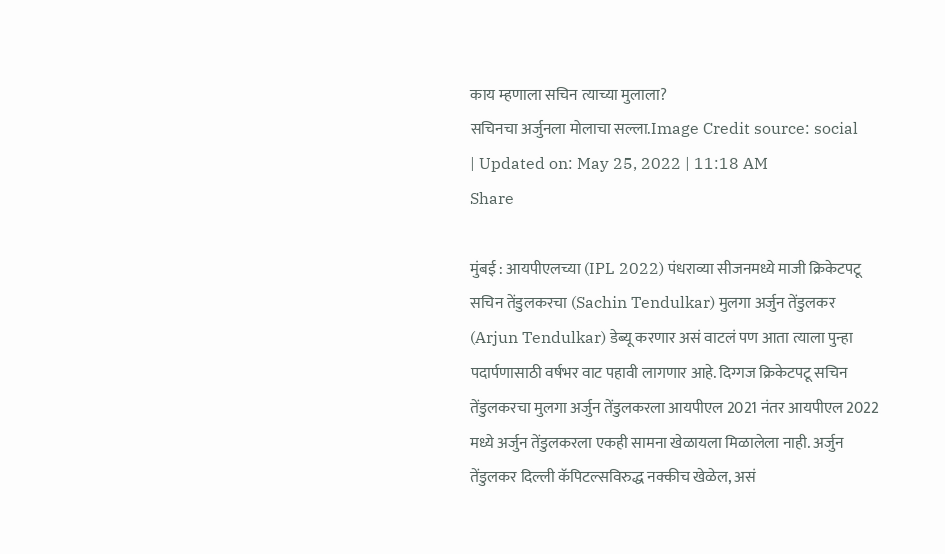काय म्हणाला सचिन त्याच्या मुलाला?
सचिनचा अर्जुनला मोलाचा सल्ला.Image Credit source: social
| Updated on: May 25, 2022 | 11:18 AM
Share

मुंबई : आयपीएलच्या (IPL 2022) पंधराव्या सीजनमध्ये माजी क्रिकेटपटू सचिन तेंडुलकरचा (Sachin Tendulkar) मुलगा अर्जुन तेंडुलकर (Arjun Tendulkar) डेब्यू करणार असं वाटलं पण आता त्याला पुन्हा पदार्पणासाठी वर्षभर वाट पहावी लागणार आहे. दिग्गज क्रिकेटपटू सचिन तेंडुलकरचा मुलगा अर्जुन तेंडुलकरला आयपीएल 2021 नंतर आयपीएल 2022 मध्ये अर्जुन तेंडुलकरला एकही सामना खेळायला मिळालेला नाही. अर्जुन तेंडुलकर दिल्ली कॅपिटल्सविरुद्ध नक्कीच खेळेल, असं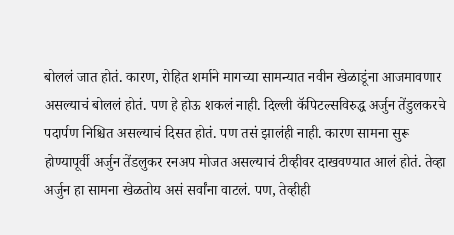बोललं जात होतं. कारण, रोहित शर्माने मागच्या सामन्यात नवीन खेळाडूंना आजमावणार असल्याचं बोललं होतं. पण हे होऊ शकलं नाही. दिल्ली कॅपिटल्सविरुद्ध अर्जुन तेंडुलकरचे पदार्पण निश्चित असल्याचं दिसत होतं. पण तसं झालंही नाही. कारण सामना सुरू होण्यापूर्वी अर्जुन तेंडलुकर रनअप मोजत असल्याचं टीव्हीवर दाखवण्यात आलं होतं. तेव्हा अर्जुन हा सामना खेळतोय असं सर्वांना वाटलं. पण, तेव्हीही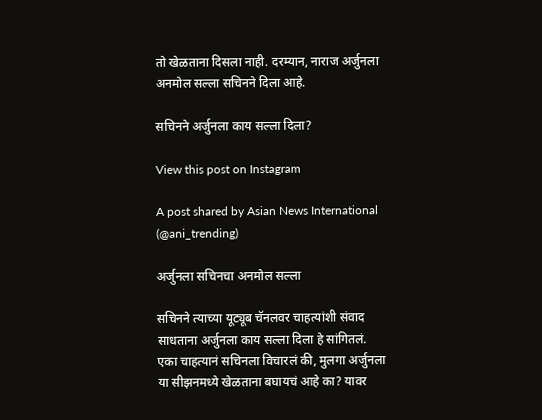तो खेळताना दिसला नाही. दरम्यान, नाराज अर्जुनला अनमोल सल्ला सचिनने दिला आहे.

सचिनने अर्जुनला काय सल्ला दिला?

View this post on Instagram

A post shared by Asian News International (@ani_trending)

अर्जुनला सचिनचा अनमोल सल्ला

सचिनने त्याच्या यूट्यूब चॅनलवर चाहत्यांशी संवाद साधताना अर्जुनला काय सल्ला दिला हे सांगितलं. एका चाहत्यानं सचिनला विचारलं की, मुलगा अर्जुनला या सीझनमध्ये खेळताना बघायचं आहे का? यावर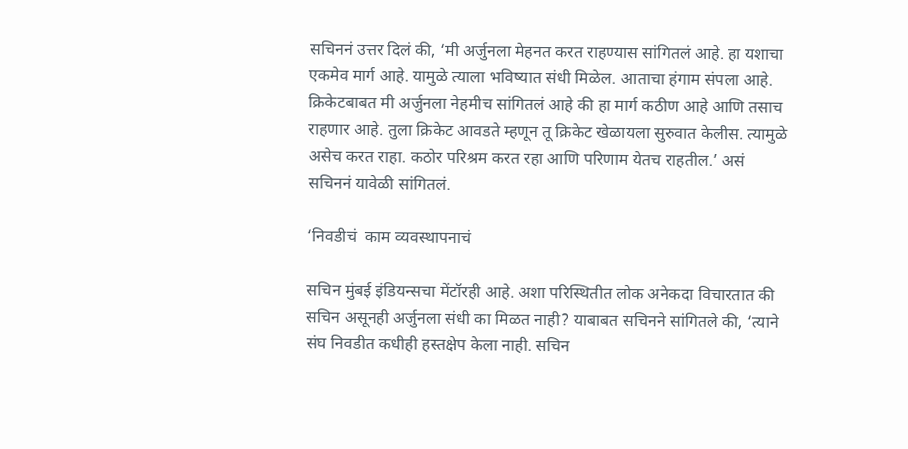सचिननं उत्तर दिलं की, ‘मी अर्जुनला मेहनत करत राहण्यास सांगितलं आहे. हा यशाचा एकमेव मार्ग आहे. यामुळे त्याला भविष्यात संधी मिळेल. आताचा हंगाम संपला आहे. क्रिकेटबाबत मी अर्जुनला नेहमीच सांगितलं आहे की हा मार्ग कठीण आहे आणि तसाच राहणार आहे. तुला क्रिकेट आवडते म्हणून तू क्रिकेट खेळायला सुरुवात केलीस. त्यामुळे असेच करत राहा. कठोर परिश्रम करत रहा आणि परिणाम येतच राहतील.’ असं सचिननं यावेळी सांगितलं.

‘निवडीचं  काम व्यवस्थापनाचं

सचिन मुंबई इंडियन्सचा मेंटॉरही आहे. अशा परिस्थितीत लोक अनेकदा विचारतात की सचिन असूनही अर्जुनला संधी का मिळत नाही? याबाबत सचिनने सांगितले की, ‘त्याने संघ निवडीत कधीही हस्तक्षेप केला नाही. सचिन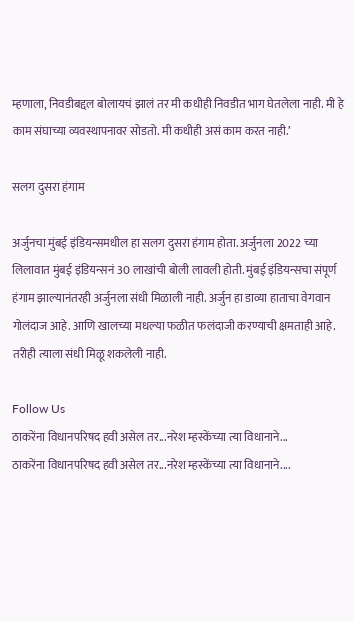म्हणाला, निवडीबद्दल बोलायचं झालं तर मी कधीही निवडीत भाग घेतलेला नाही. मी हे काम संघाच्या व्यवस्थापनावर सोडतो. मी कधीही असं काम करत नाही.’

सलग दुसरा हंगाम

अर्जुनचा मुंबई इंडियन्समधील हा सलग दुसरा हंगाम होता. अर्जुनला 2022 च्या लिलावात मुंबई इंडियन्सनं 30 लाखांची बोली लावली होती. मुंबई इंडियन्सचा संपूर्ण हंगाम झाल्यानंतरही अर्जुनला संधी मिळाली नाही. अर्जुन हा डाव्या हाताचा वेगवान गोलंदाज आहे. आणि खालच्या मधल्या फळीत फलंदाजी करण्याची क्षमताही आहे. तरीही त्याला संधी मिळू शकलेली नाही.

Follow Us
ठाकरेंना विधानपरिषद हवी असेल तर...नरेश म्हस्केंच्या त्या विधानाने...
ठाकरेंना विधानपरिषद हवी असेल तर...नरेश म्हस्केंच्या त्या विधानाने....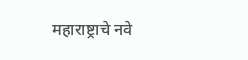महाराष्ट्राचे नवे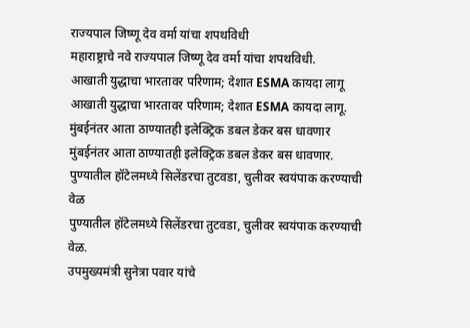राज्यपाल जिष्णू देव वर्मा यांचा शपथविधी
महाराष्ट्राचे नवे राज्यपाल जिष्णू देव वर्मा यांचा शपथविधी.
आखाती युद्धाचा भारतावर परिणाम; देशात ESMA कायदा लागू
आखाती युद्धाचा भारतावर परिणाम; देशात ESMA कायदा लागू.
मुंबईनंतर आता ठाण्यातही इलेक्ट्रिक डबल डेकर बस धावणार
मुंबईनंतर आता ठाण्यातही इलेक्ट्रिक डबल डेकर बस धावणार.
पुण्यातील हॉटेलमध्ये सिलेंडरचा तुटवडा, चुलीवर स्वयंपाक करण्याची वेळ
पुण्यातील हॉटेलमध्ये सिलेंडरचा तुटवडा, चुलीवर स्वयंपाक करण्याची वेळ.
उपमुख्यमंत्री सुनेत्रा पवार यांचे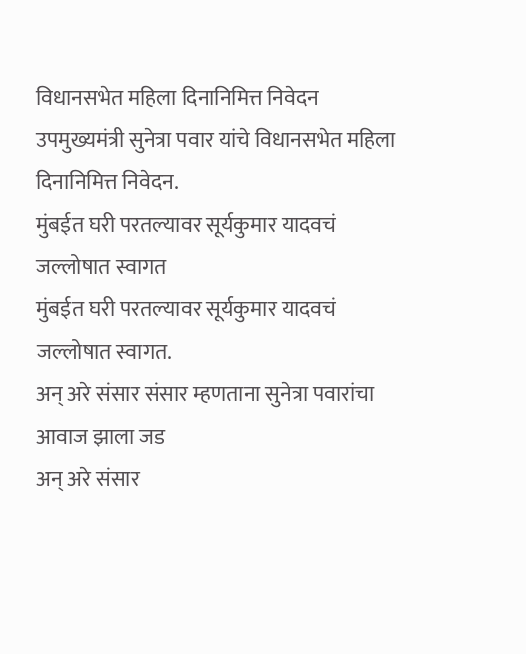विधानसभेत महिला दिनानिमित्त निवेदन
उपमुख्यमंत्री सुनेत्रा पवार यांचे विधानसभेत महिला दिनानिमित्त निवेदन.
मुंबईत घरी परतल्यावर सूर्यकुमार यादवचं जल्लोषात स्वागत
मुंबईत घरी परतल्यावर सूर्यकुमार यादवचं जल्लोषात स्वागत.
अन् अरे संसार संसार म्हणताना सुनेत्रा पवारांचा आवाज झाला जड
अन् अरे संसार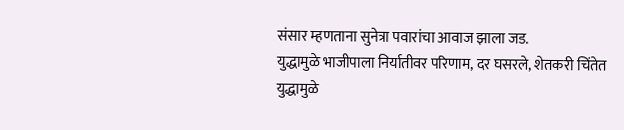संसार म्हणताना सुनेत्रा पवारांचा आवाज झाला जड.
युद्धामुळे भाजीपाला निर्यातीवर परिणाम, दर घसरले, शेतकरी चिंतेत
युद्धामुळे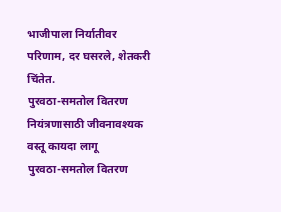भाजीपाला निर्यातीवर परिणाम, दर घसरले, शेतकरी चिंतेत.
पुरवठा-समतोल वितरण नियंत्रणासाठी जीवनावश्यक वस्तू कायदा लागू
पुरवठा-समतोल वितरण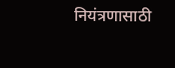नियंत्रणासाठी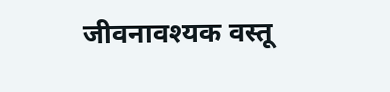जीवनावश्यक वस्तू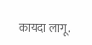कायदा लागू.